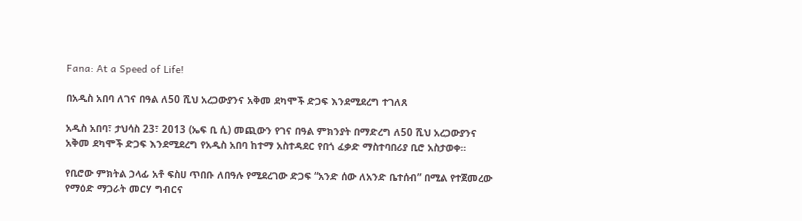Fana: At a Speed of Life!

በአዲስ አበባ ለገና በዓል ለ50 ሺህ አረጋውያንና አቅመ ደካሞች ድጋፍ እንደሚደረግ ተገለጸ

አዲስ አበባ፣ ታህሳስ 23፣ 2013 (ኤፍ ቢ ሲ) መጪውን የገና በዓል ምክንያት በማድረግ ለ50 ሺህ አረጋውያንና አቅመ ደካሞች ድጋፍ እንደሚደረግ የአዲስ አበባ ከተማ አስተዳደር የበጎ ፈቃድ ማስተባበሪያ ቢሮ አስታወቀ።

የቢሮው ምክትል ኃላፊ አቶ ፍስሀ ጥበቡ ለበዓሉ የሚደረገው ድጋፍ “አንድ ሰው ለአንድ ቤተሰብ” በሚል የተጀመረው የማዕድ ማጋራት መርሃ ግብርና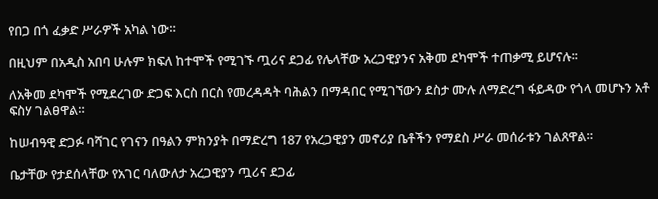የበጋ በጎ ፈቃድ ሥራዎች አካል ነው።

በዚህም በአዲስ አበባ ሁሉም ክፍለ ከተሞች የሚገኙ ጧሪና ደጋፊ የሌላቸው አረጋዊያንና አቅመ ደካሞች ተጠቃሚ ይሆናሉ፡፡

ለአቅመ ደካሞች የሚደረገው ድጋፍ እርስ በርስ የመረዳዳት ባሕልን በማዳበር የሚገኘውን ደስታ ሙሉ ለማድረግ ፋይዳው የጎላ መሆኑን አቶ ፍስሃ ገልፀዋል።

ከሠብዓዊ ድጋፉ ባሻገር የገናን በዓልን ምክንያት በማድረግ 187 የአረጋዊያን መኖሪያ ቤቶችን የማደስ ሥራ መሰራቱን ገልጸዋል።

ቤታቸው የታደሰላቸው የአገር ባለውለታ አረጋዊያን ጧሪና ደጋፊ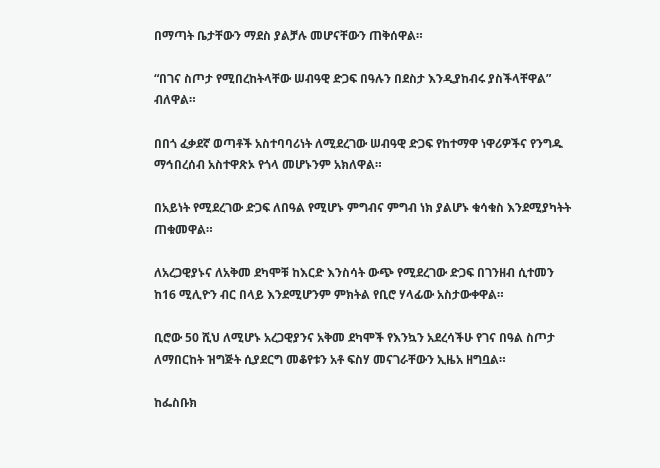በማጣት ቤታቸውን ማደስ ያልቻሉ መሆናቸውን ጠቅሰዋል።

“በገና ስጦታ የሚበረከትላቸው ሠብዓዊ ድጋፍ በዓሉን በደስታ እንዲያከብሩ ያስችላቸዋል” ብለዋል።

በበጎ ፈቃደኛ ወጣቶች አስተባባሪነት ለሚደረገው ሠብዓዊ ድጋፍ የከተማዋ ነዋሪዎችና የንግዱ ማኅበረሰብ አስተዋጽኦ የጎላ መሆኑንም አክለዋል።

በአይነት የሚደረገው ድጋፍ ለበዓል የሚሆኑ ምግብና ምግብ ነክ ያልሆኑ ቁሳቁስ እንደሚያካትት ጠቁመዋል።

ለአረጋዊያኑና ለአቅመ ደካሞቹ ከእርድ እንስሳት ውጭ የሚደረገው ድጋፍ በገንዘብ ሲተመን ከ16 ሚሊዮን ብር በላይ እንደሚሆንም ምክትል የቢሮ ሃላፊው አስታውቀዋል።

ቢሮው 50 ሺህ ለሚሆኑ አረጋዊያንና አቅመ ደካሞች የእንኳን አደረሳችሁ የገና በዓል ስጦታ ለማበርከት ዝግጅት ሲያደርግ መቆየቱን አቶ ፍስሃ መናገራቸውን ኢዜአ ዘግቧል።

ከፌስቡክ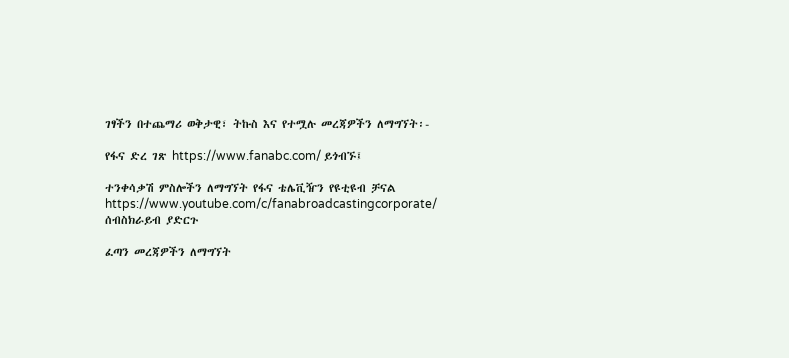ገፃችን በተጨማሪ ወቅታዊ፣ ትኩስ እና የተሟሉ መረጃዎችን ለማግኘት፡-

የፋና ድረ ገጽ https://www.fanabc.com/ ይጎብኙ፤

ተንቀሳቃሽ ምስሎችን ለማግኘት የፋና ቴሌቪዥን የዩቲዩብ ቻናል https://www.youtube.com/c/fanabroadcastingcorporate/ ሰብስክራይብ ያድርጉ

ፈጣን መረጃዎችን ለማግኘት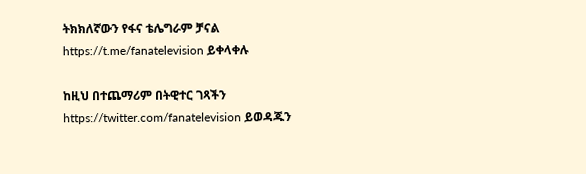ትክክለኛውን የፋና ቴሌግራም ቻናል https://t.me/fanatelevision ይቀላቀሉ

ከዚህ በተጨማሪም በትዊተር ገጻችን https://twitter.com/fanatelevision ይወዳጁን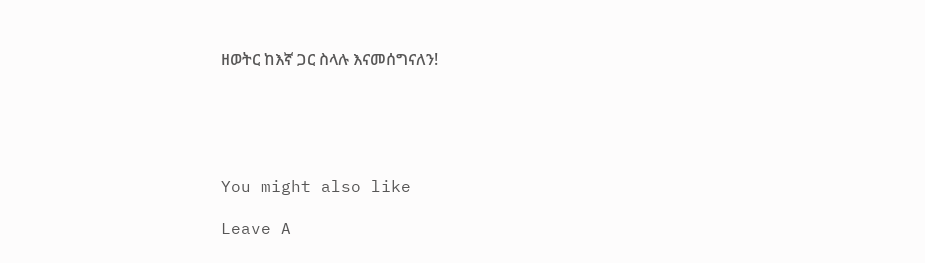ዘወትር ከእኛ ጋር ስላሉ እናመሰግናለን!





You might also like

Leave A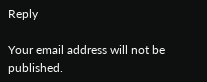Reply

Your email address will not be published.